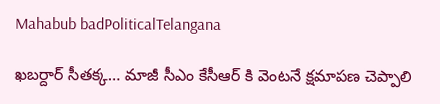Mahabub badPoliticalTelangana

ఖబర్దార్ సీతక్క… మాజీ సీఎం కేసీఆర్ కి వెంటనే క్షమాపణ చెప్పాలి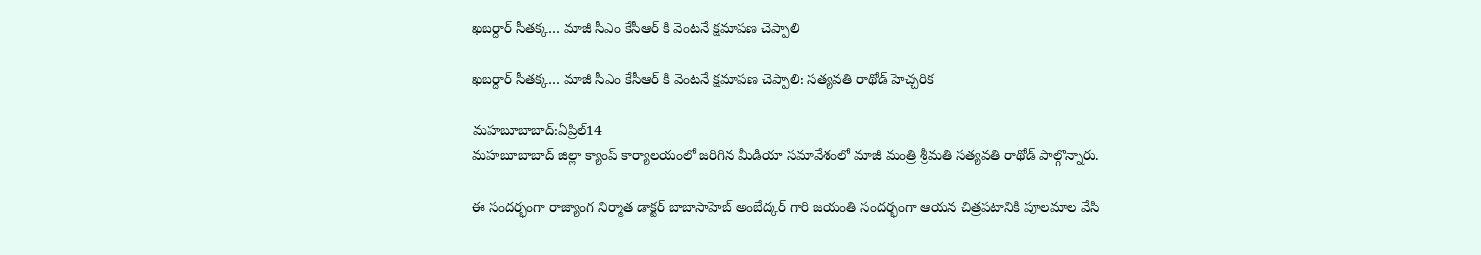ఖబర్దార్ సీతక్క… మాజీ సీఎం కేసీఆర్ కి వెంటనే క్షమాపణ చెప్పాలి

ఖబర్దార్ సీతక్క… మాజీ సీఎం కేసీఆర్ కి వెంటనే క్షమాపణ చెప్పాలి: సత్యవతి రాథోడ్ హెచ్చరిక

మహబూబాబాద్:ఏప్రిల్14
మహబూబాబాద్ జిల్లా క్యాంప్ కార్యాలయంలో జరిగిన మీడియా సమావేశంలో మాజీ మంత్రి శ్రీమతి సత్యవతి రాథోడ్ పాల్గొన్నారు.

ఈ సందర్భంగా రాజ్యాంగ నిర్మాత డాక్టర్ బాబాసాహెబ్ అంబేద్కర్ గారి జయంతి సందర్భంగా ఆయన చిత్రపటానికి పూలమాల వేసి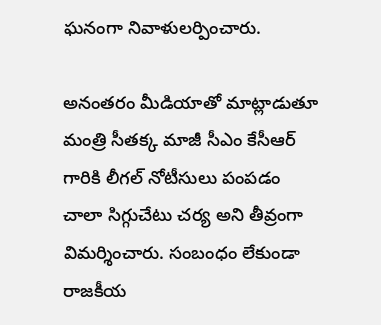ఘనంగా నివాళులర్పించారు.

అనంతరం మీడియాతో మాట్లాడుతూ మంత్రి సీతక్క మాజీ సీఎం కేసీఆర్ గారికి లీగల్ నోటీసులు పంపడం చాలా సిగ్గుచేటు చర్య అని తీవ్రంగా విమర్శించారు. సంబంధం లేకుండా రాజకీయ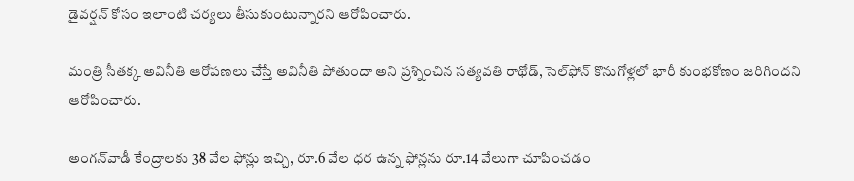డైవర్షన్ కోసం ఇలాంటి చర్యలు తీసుకుంటున్నారని ఆరోపించారు.

మంత్రి సీతక్క అవినీతి ఆరోపణలు చేస్తే అవినీతి పోతుందా అని ప్రశ్నించిన సత్యవతి రాథోడ్, సెల్‌ఫోన్ కొనుగోళ్లలో భారీ కుంభకోణం జరిగిందని ఆరోపించారు.

అంగన్‌వాడీ కేంద్రాలకు 38 వేల ఫోన్లు ఇచ్చి, రూ.6 వేల ధర ఉన్న ఫోన్లను రూ.14 వేలుగా చూపించడం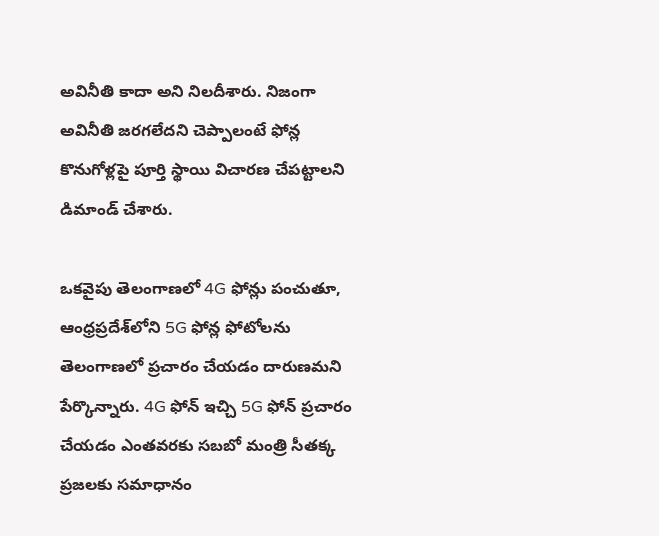అవినీతి కాదా అని నిలదీశారు. నిజంగా అవినీతి జరగలేదని చెప్పాలంటే ఫోన్ల కొనుగోళ్లపై పూర్తి స్థాయి విచారణ చేపట్టాలని డిమాండ్ చేశారు.

ఒకవైపు తెలంగాణలో 4G ఫోన్లు పంచుతూ, ఆంధ్రప్రదేశ్‌లోని 5G ఫోన్ల ఫోటోలను తెలంగాణలో ప్రచారం చేయడం దారుణమని పేర్కొన్నారు. 4G ఫోన్ ఇచ్చి 5G ఫోన్ ప్రచారం చేయడం ఎంతవరకు సబబో మంత్రి సీతక్క ప్రజలకు సమాధానం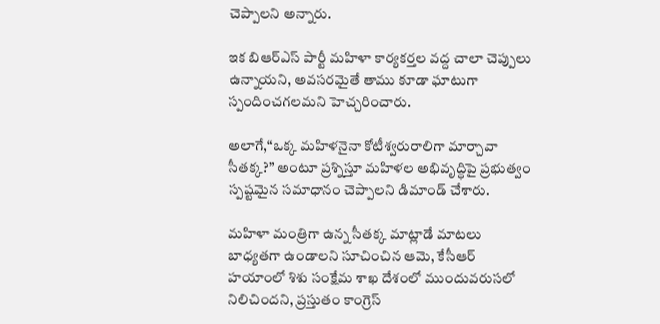చెప్పాలని అన్నారు.

ఇక బిఆర్ఎస్ పార్టీ మహిళా కార్యకర్తల వద్ద చాలా చెప్పులు ఉన్నాయని, అవసరమైతే తాము కూడా ఘాటుగా స్పందించగలమని హెచ్చరించారు.

అలాగే,“ఒక్క మహిళనైనా కోటీశ్వరురాలిగా మార్చావా సీతక్క?” అంటూ ప్రశ్నిస్తూ మహిళల అభివృద్ధిపై ప్రభుత్వం స్పష్టమైన సమాధానం చెప్పాలని డిమాండ్ చేశారు.

మహిళా మంత్రిగా ఉన్న సీతక్క మాట్లాడే మాటలు బాధ్యతగా ఉండాలని సూచించిన ఆమె, కేసీఆర్ హయాంలో శిశు సంక్షేమ శాఖ దేశంలో ముందువరుసలో నిలిచిందని, ప్రస్తుతం కాంగ్రెస్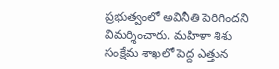ప్రభుత్వంలో అవినీతి పెరిగిందని విమర్శించారు. మహిళా శిశు సంక్షేమ శాఖలో పెద్ద ఎత్తున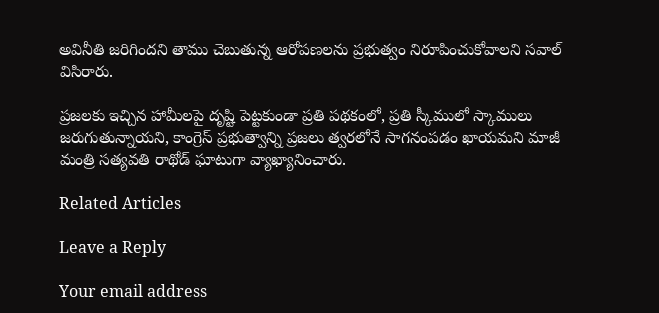అవినీతి జరిగిందని తాము చెబుతున్న ఆరోపణలను ప్రభుత్వం నిరూపించుకోవాలని సవాల్ విసిరారు.

ప్రజలకు ఇచ్చిన హామీలపై దృష్టి పెట్టకుండా ప్రతి పథకంలో, ప్రతి స్కీములో స్కాములు జరుగుతున్నాయని, కాంగ్రెస్ ప్రభుత్వాన్ని ప్రజలు త్వరలోనే సాగనంపడం ఖాయమని మాజీ మంత్రి సత్యవతి రాథోడ్ ఘాటుగా వ్యాఖ్యానించారు.

Related Articles

Leave a Reply

Your email address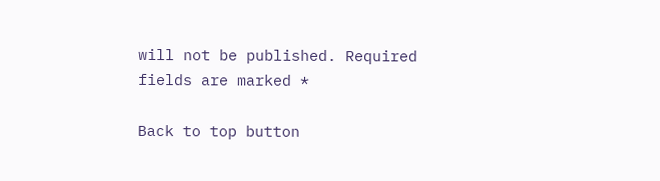will not be published. Required fields are marked *

Back to top button